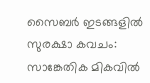സൈബർ ഇടങ്ങളിൽ സുരക്ഷാ കവചം: സാങ്കേതിക മികവിൽ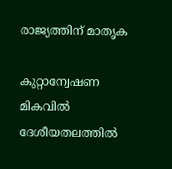രാജ്യത്തിന് മാതൃക

കുറ്റാന്വേഷണ മികവിൽ ദേശീയതലത്തിൽ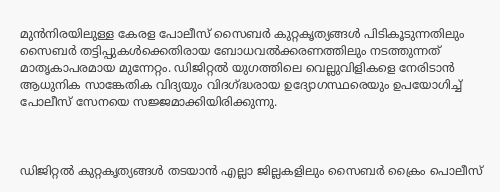മുൻനിരയിലുള്ള കേരള പോലീസ് സൈബർ കുറ്റകൃത്യങ്ങൾ പിടികൂടുന്നതിലും സൈബർ തട്ടിപ്പുകൾക്കെതിരായ ബോധവൽക്കരണത്തിലും നടത്തുന്നത് മാതൃകാപരമായ മുന്നേറ്റം. ഡിജിറ്റൽ യുഗത്തിലെ വെല്ലുവിളികളെ നേരിടാൻ ആധുനിക സാങ്കേതിക വിദ്യയും വിദഗ്ദ്ധരായ ഉദ്യോഗസ്ഥരെയും ഉപയോഗിച്ച് പോലീസ് സേനയെ സജ്ജമാക്കിയിരിക്കുന്നു.



ഡിജിറ്റൽ കുറ്റകൃത്യങ്ങൾ തടയാൻ എല്ലാ ജില്ലകളിലും സൈബർ ക്രൈം പൊലീസ്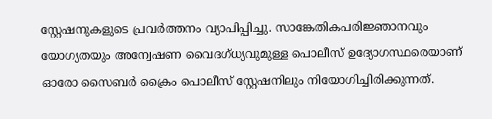സ്റ്റേഷനുകളുടെ പ്രവർത്തനം വ്യാപിപ്പിച്ചു. സാങ്കേതികപരിജ്ഞാനവും യോഗ്യതയും അന്വേഷണ വൈദഗ്ധ്യവുമുള്ള പൊലീസ് ഉദ്യോഗസ്ഥരെയാണ് ഓരോ സൈബർ ക്രൈം പൊലീസ് സ്റ്റേഷനിലും നിയോഗിച്ചിരിക്കുന്നത്.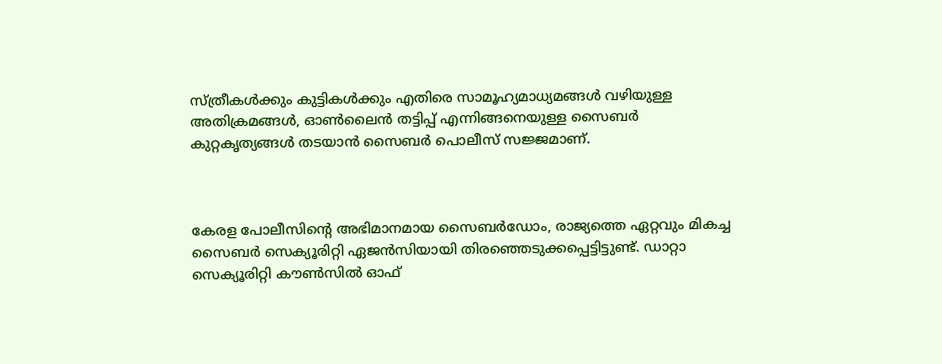സ്ത്രീകൾക്കും കുട്ടികൾക്കും എതിരെ സാമൂഹ്യമാധ്യമങ്ങൾ വഴിയുള്ള അതിക്രമങ്ങൾ, ഓൺലൈൻ തട്ടിപ്പ് എന്നിങ്ങനെയുള്ള സൈബർ കുറ്റകൃത്യങ്ങൾ തടയാൻ സൈബർ പൊലീസ് സജ്ജമാണ്.



കേരള പോലീസിന്റെ അഭിമാനമായ സൈബർഡോം, രാജ്യത്തെ ഏറ്റവും മികച്ച സൈബർ സെക്യൂരിറ്റി ഏജൻസിയായി തിരഞ്ഞെടുക്കപ്പെട്ടിട്ടുണ്ട്. ഡാറ്റാ സെക്യൂരിറ്റി കൗൺസിൽ ഓഫ്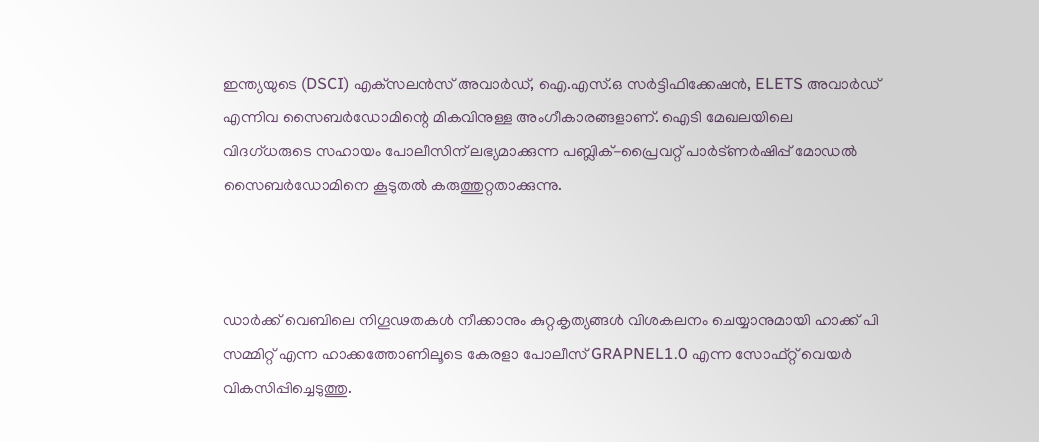ഇന്ത്യയുടെ (DSCI) എക്‌സലൻസ് അവാർഡ്, ഐ.എസ്.ഒ സർട്ടിഫിക്കേഷൻ, ELETS അവാർഡ് എന്നിവ സൈബർഡോമിന്റെ മികവിനുള്ള അംഗീകാരങ്ങളാണ്. ഐടി മേഖലയിലെ വിദഗ്ധരുടെ സഹായം പോലീസിന് ലഭ്യമാക്കുന്ന പബ്ലിക്-പ്രൈവറ്റ് പാർട്ണർഷിപ്പ് മോഡൽ സൈബർഡോമിനെ കൂടുതൽ കരുത്തുറ്റതാക്കുന്നു.



ഡാർക്ക് വെബിലെ നിഗൂഢതകൾ നീക്കാനും കുറ്റകൃത്യങ്ങൾ വിശകലനം ചെയ്യാനുമായി ഹാക്ക് പി സമ്മിറ്റ് എന്ന ഹാക്കത്തോണിലൂടെ കേരളാ പോലീസ് GRAPNEL1.0 എന്ന സോഫ്റ്റ് വെയർ വികസിപ്പിച്ചെടുത്തു.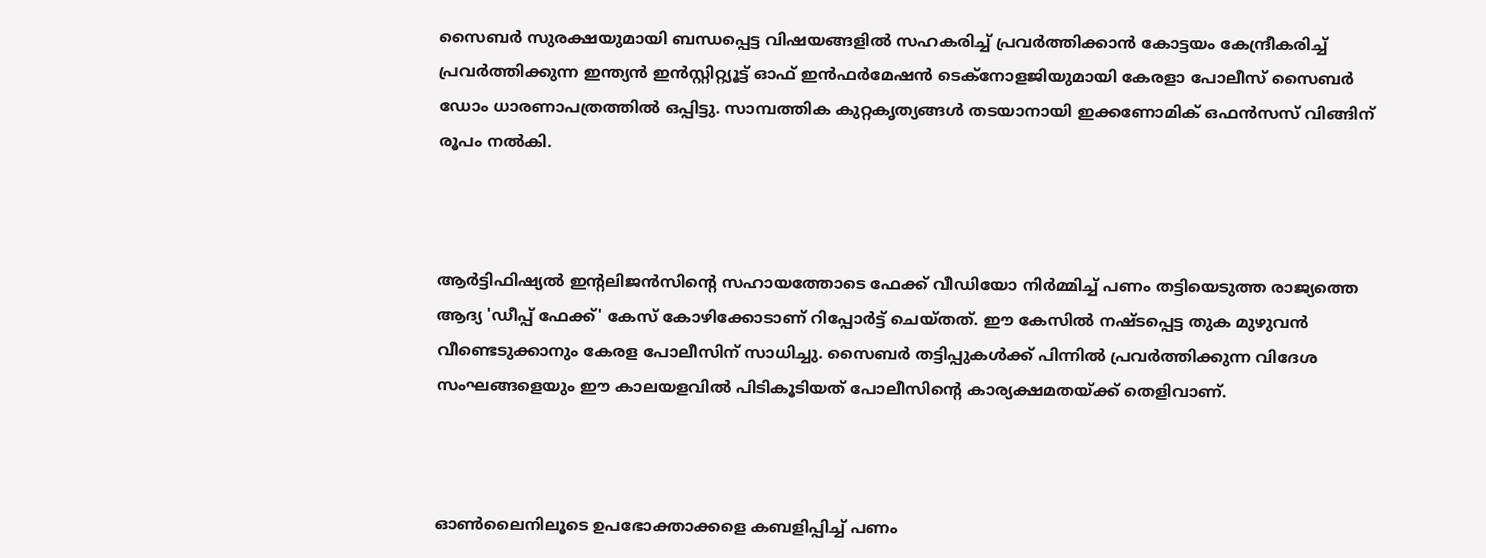സൈബർ സുരക്ഷയുമായി ബന്ധപ്പെട്ട വിഷയങ്ങളിൽ സഹകരിച്ച് പ്രവർത്തിക്കാൻ കോട്ടയം കേന്ദ്രീകരിച്ച് പ്രവർത്തിക്കുന്ന ഇന്ത്യൻ ഇൻസ്റ്റിറ്റ്യൂട്ട് ഓഫ് ഇൻഫർമേഷൻ ടെക്നോളജിയുമായി കേരളാ പോലീസ് സൈബർ ഡോം ധാരണാപത്രത്തിൽ ഒപ്പിട്ടു. സാമ്പത്തിക കുറ്റകൃത്യങ്ങൾ തടയാനായി ഇക്കണോമിക് ഒഫൻസസ് വിങ്ങിന് രൂപം നൽകി.



ആർട്ടിഫിഷ്യൽ ഇന്റലിജൻസിന്റെ സഹായത്തോടെ ഫേക്ക് വീഡിയോ നിർമ്മിച്ച് പണം തട്ടിയെടുത്ത രാജ്യത്തെ ആദ്യ 'ഡീപ്പ് ഫേക്ക്' കേസ് കോഴിക്കോടാണ് റിപ്പോർട്ട് ചെയ്തത്. ഈ കേസിൽ നഷ്ടപ്പെട്ട തുക മുഴുവൻ വീണ്ടെടുക്കാനും കേരള പോലീസിന് സാധിച്ചു. സൈബർ തട്ടിപ്പുകൾക്ക് പിന്നിൽ പ്രവർത്തിക്കുന്ന വിദേശ സംഘങ്ങളെയും ഈ കാലയളവിൽ പിടികൂടിയത് പോലീസിന്റെ കാര്യക്ഷമതയ്ക്ക് തെളിവാണ്.



ഓൺലൈനിലൂടെ ഉപഭോക്താക്കളെ കബളിപ്പിച്ച് പണം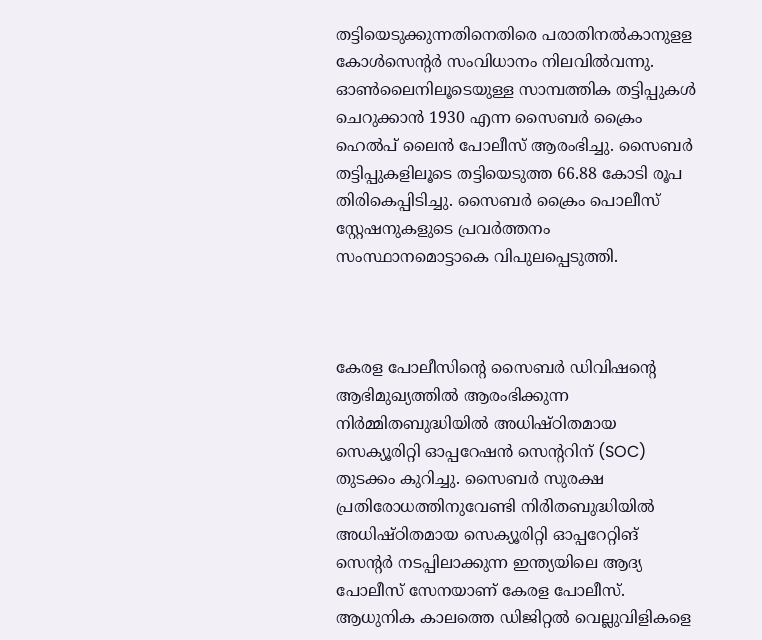തട്ടിയെടുക്കുന്നതിനെതിരെ പരാതിനൽകാനുളള കോൾസെന്റർ സംവിധാനം നിലവിൽവന്നു. ഓൺലൈനിലൂടെയുള്ള സാമ്പത്തിക തട്ടിപ്പുകൾ ചെറുക്കാൻ 1930 എന്ന സൈബർ ക്രൈം ഹെൽപ് ലൈൻ പോലീസ് ആരംഭിച്ചു. സൈബര്‍ തട്ടിപ്പുകളിലൂടെ തട്ടിയെടുത്ത 66.88 കോടി രൂപ തിരികെപ്പിടിച്ചു. സൈബര്‍ ക്രൈം പൊലീസ് സ്റ്റേഷനുകളുടെ പ്രവര്‍ത്തനം സംസ്ഥാനമൊട്ടാകെ വിപുലപ്പെടുത്തി.



കേരള പോലീസിന്റെ സൈബർ ഡിവിഷന്റെ ആഭിമുഖ്യത്തിൽ ആരംഭിക്കുന്ന നിർമ്മിതബുദ്ധിയിൽ അധിഷ്ഠിതമായ സെക്യൂരിറ്റി ഓപ്പറേഷൻ സെന്ററിന് (SOC) തുടക്കം കുറിച്ചു. സൈബർ സുരക്ഷ പ്രതിരോധത്തിനുവേണ്ടി നിർിതബുദ്ധിയിൽ അധിഷ്ഠിതമായ സെക്യൂരിറ്റി ഓപ്പറേറ്റിങ് സെന്റർ നടപ്പിലാക്കുന്ന ഇന്ത്യയിലെ ആദ്യ പോലീസ് സേനയാണ് കേരള പോലീസ്. ആധുനിക കാലത്തെ ഡിജിറ്റൽ വെല്ലുവിളികളെ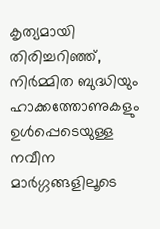കൃത്യമായി തിരിച്ചറിഞ്ഞ്, നിർമ്മിത ബുദ്ധിയും ഹാക്കത്തോണുകളും ഉൾപ്പെടെയുള്ള നവീന മാർഗ്ഗങ്ങളിലൂടെ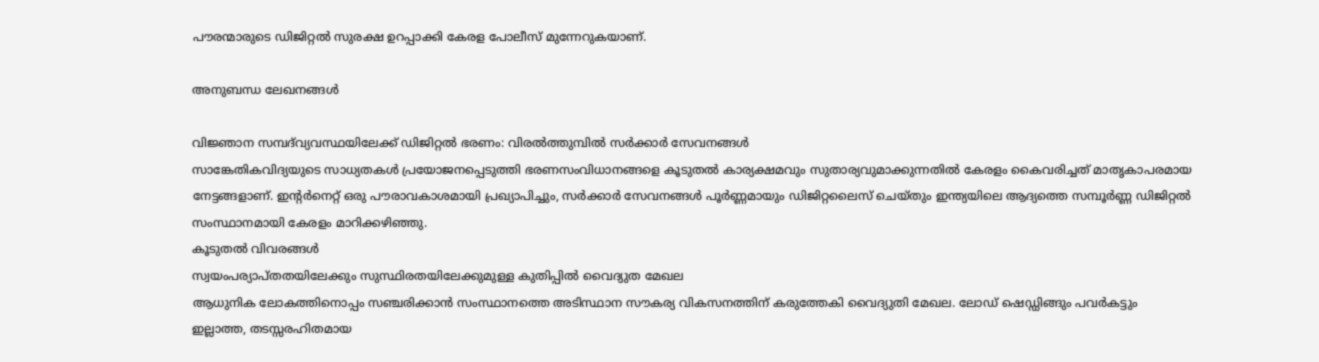പൗരന്മാരുടെ ഡിജിറ്റൽ സുരക്ഷ ഉറപ്പാക്കി കേരള പോലീസ് മുന്നേറുകയാണ്.

അനുബന്ധ ലേഖനങ്ങൾ

വിജ്ഞാന സമ്പദ്‌വ്യവസ്ഥയിലേക്ക് ഡിജിറ്റൽ ഭരണം: വിരൽത്തുമ്പിൽ സർക്കാർ സേവനങ്ങൾ
സാങ്കേതികവിദ്യയുടെ സാധ്യതകൾ പ്രയോജനപ്പെടുത്തി ഭരണസംവിധാനങ്ങളെ കൂടുതൽ കാര്യക്ഷമവും സുതാര്യവുമാക്കുന്നതിൽ കേരളം കൈവരിച്ചത് മാതൃകാപരമായ നേട്ടങ്ങളാണ്. ഇന്റർനെറ്റ് ഒരു പൗരാവകാശമായി പ്രഖ്യാപിച്ചും, സർക്കാർ സേവനങ്ങൾ പൂർണ്ണമായും ഡിജിറ്റലൈസ് ചെയ്തും ഇന്ത്യയിലെ ആദ്യത്തെ സമ്പൂർണ്ണ ഡിജിറ്റൽ സംസ്ഥാനമായി കേരളം മാറിക്കഴിഞ്ഞു.
കൂടുതൽ വിവരങ്ങൾ
സ്വയംപര്യാപ്തതയിലേക്കും സുസ്ഥിരതയിലേക്കുമുള്ള കുതിപ്പിൽ വൈദ്യുത മേഖല
ആധുനിക ലോകത്തിനൊപ്പം സഞ്ചരിക്കാൻ സംസ്ഥാനത്തെ അടിസ്ഥാന സൗകര്യ വികസനത്തിന് കരുത്തേകി വൈദ്യുതി മേഖല. ലോഡ് ഷെഡ്ഡിങ്ങും പവർകട്ടും ഇല്ലാത്ത, തടസ്സരഹിതമായ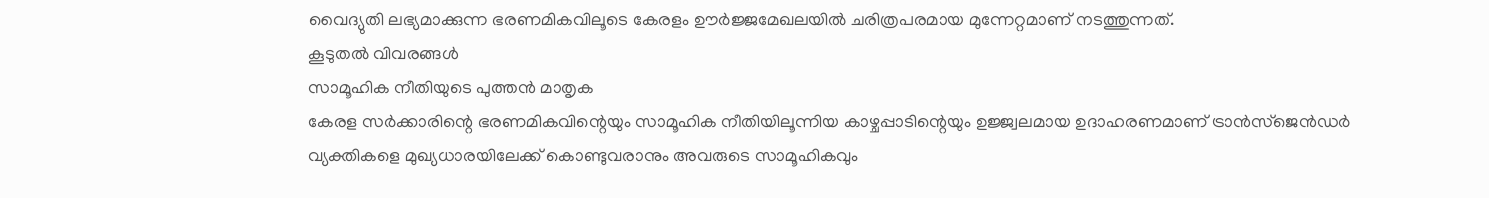വൈദ്യുതി ലഭ്യമാക്കുന്ന ഭരണമികവിലൂടെ കേരളം ഊർജ്ജമേഖലയിൽ ചരിത്രപരമായ മുന്നേറ്റമാണ് നടത്തുന്നത്.
കൂടുതൽ വിവരങ്ങൾ
സാമൂഹിക നീതിയുടെ പുത്തൻ മാതൃക
കേരള സർക്കാരിന്റെ ഭരണമികവിന്റെയും സാമൂഹിക നീതിയിലൂന്നിയ കാഴ്ചപ്പാടിന്റെയും ഉജ്ജ്വലമായ ഉദാഹരണമാണ് ട്രാൻസ്‌ജെൻഡർ വ്യക്തികളെ മുഖ്യധാരയിലേക്ക് കൊണ്ടുവരാനും അവരുടെ സാമൂഹികവും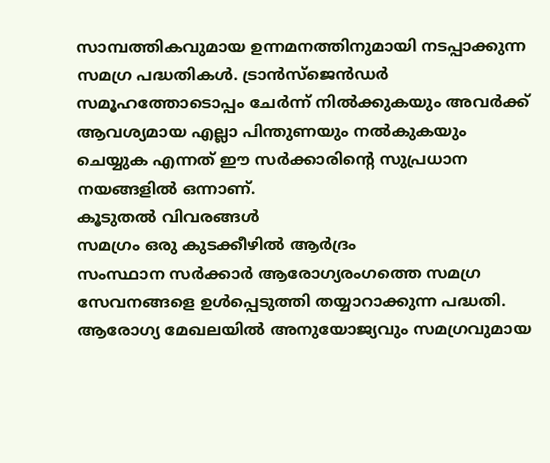സാമ്പത്തികവുമായ ഉന്നമനത്തിനുമായി നടപ്പാക്കുന്ന സമഗ്ര പദ്ധതികൾ. ട്രാൻസ്‌ജെൻഡർ സമൂഹത്തോടൊപ്പം ചേർന്ന് നിൽക്കുകയും അവർക്ക് ആവശ്യമായ എല്ലാ പിന്തുണയും നൽകുകയും ചെയ്യുക എന്നത് ഈ സർക്കാരിന്റെ സുപ്രധാന നയങ്ങളിൽ ഒന്നാണ്.
കൂടുതൽ വിവരങ്ങൾ
സമഗ്രം ഒരു കുടക്കീഴിൽ ആർദ്രം
സംസ്ഥാന സർക്കാർ ആരോഗ്യരംഗത്തെ സമഗ്ര സേവനങ്ങളെ ഉൾപ്പെടുത്തി തയ്യാറാക്കുന്ന പദ്ധതി. ആരോഗ്യ മേഖലയിൽ അനുയോജ്യവും സമഗ്രവുമായ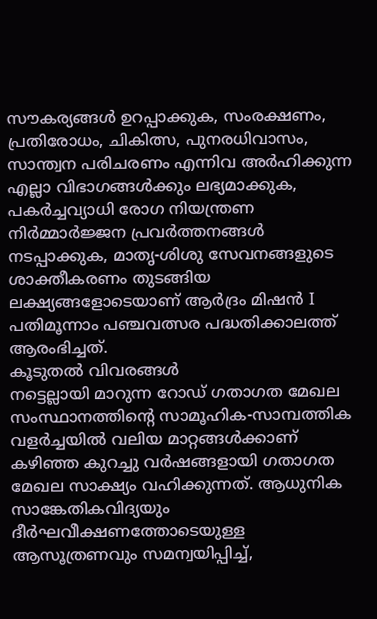സൗകര്യങ്ങൾ ഉറപ്പാക്കുക, സംരക്ഷണം, പ്രതിരോധം, ചികിത്സ, പുനരധിവാസം, സാന്ത്വന പരിചരണം എന്നിവ അർഹിക്കുന്ന എല്ലാ വിഭാഗങ്ങൾക്കും ലഭ്യമാക്കുക, പകർച്ചവ്യാധി രോഗ നിയന്ത്രണ നിർമ്മാർജ്ജന പ്രവർത്തനങ്ങൾ നടപ്പാക്കുക, മാതൃ-ശിശു സേവനങ്ങളുടെ ശാക്തീകരണം തുടങ്ങിയ ലക്ഷ്യങ്ങളോടെയാണ് ആർദ്രം മിഷൻ I പതിമൂന്നാം പഞ്ചവത്സര പദ്ധതിക്കാലത്ത് ആരംഭിച്ചത്.
കൂടുതൽ വിവരങ്ങൾ
നട്ടെല്ലായി മാറുന്ന റോഡ് ഗതാഗത മേഖല
സംസ്ഥാനത്തിന്റെ സാമൂഹിക-സാമ്പത്തിക വളർച്ചയിൽ വലിയ മാറ്റങ്ങൾക്കാണ് കഴിഞ്ഞ കുറച്ചു വർഷങ്ങളായി ഗതാഗത മേഖല സാക്ഷ്യം വഹിക്കുന്നത്. ആധുനിക സാങ്കേതികവിദ്യയും ദീർഘവീക്ഷണത്തോടെയുള്ള ആസൂത്രണവും സമന്വയിപ്പിച്ച്,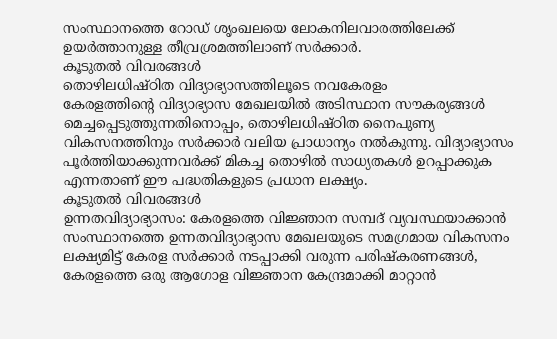സംസ്ഥാനത്തെ റോഡ് ശൃംഖലയെ ലോകനിലവാരത്തിലേക്ക് ഉയർത്താനുള്ള തീവ്രശ്രമത്തിലാണ് സർക്കാർ.
കൂടുതൽ വിവരങ്ങൾ
തൊഴിലധിഷ്ഠിത വിദ്യാഭ്യാസത്തിലൂടെ നവകേരളം
കേരളത്തിന്റെ വിദ്യാഭ്യാസ മേഖലയിൽ അടിസ്ഥാന സൗകര്യങ്ങൾ മെച്ചപ്പെടുത്തുന്നതിനൊപ്പം, തൊഴിലധിഷ്ഠിത നൈപുണ്യ വികസനത്തിനും സർക്കാർ വലിയ പ്രാധാന്യം നൽകുന്നു. വിദ്യാഭ്യാസം പൂർത്തിയാക്കുന്നവർക്ക് മികച്ച തൊഴിൽ സാധ്യതകൾ ഉറപ്പാക്കുക എന്നതാണ് ഈ പദ്ധതികളുടെ പ്രധാന ലക്ഷ്യം.
കൂടുതൽ വിവരങ്ങൾ
ഉന്നതവിദ്യാഭ്യാസം: കേരളത്തെ വിജ്ഞാന സമ്പദ് വ്യവസ്ഥയാക്കാന്‍
സംസ്ഥാനത്തെ ഉന്നതവിദ്യാഭ്യാസ മേഖലയുടെ സമഗ്രമായ വികസനം ലക്ഷ്യമിട്ട് കേരള സർക്കാർ നടപ്പാക്കി വരുന്ന പരിഷ്‌കരണങ്ങൾ, കേരളത്തെ ഒരു ആഗോള വിജ്ഞാന കേന്ദ്രമാക്കി മാറ്റാൻ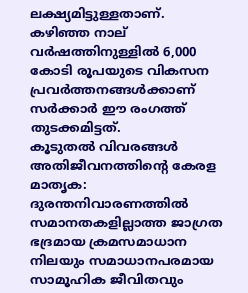ലക്ഷ്യമിട്ടുള്ളതാണ്. കഴിഞ്ഞ നാല് വർഷത്തിനുള്ളിൽ 6,000 കോടി രൂപയുടെ വികസന പ്രവർത്തനങ്ങൾക്കാണ് സർക്കാർ ഈ രംഗത്ത് തുടക്കമിട്ടത്.
കൂടുതൽ വിവരങ്ങൾ
അതിജീവനത്തിന്റെ കേരള മാതൃക: ദുരന്തനിവാരണത്തിൽ സമാനതകളില്ലാത്ത ജാഗ്രത
ഭദ്രമായ ക്രമസമാധാന നിലയും സമാധാനപരമായ സാമൂഹിക ജീവിതവും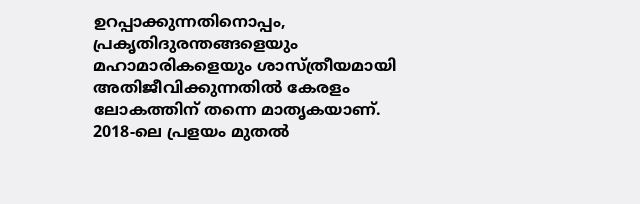ഉറപ്പാക്കുന്നതിനൊപ്പം, പ്രകൃതിദുരന്തങ്ങളെയും മഹാമാരികളെയും ശാസ്ത്രീയമായി അതിജീവിക്കുന്നതിൽ കേരളം ലോകത്തിന് തന്നെ മാതൃകയാണ്. 2018-ലെ പ്രളയം മുതൽ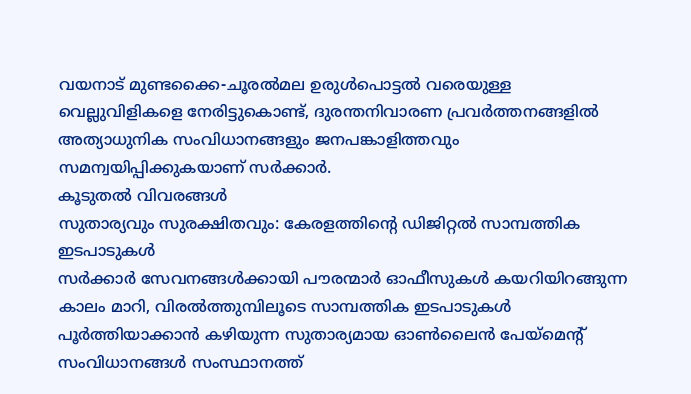വയനാട് മുണ്ടക്കൈ-ചൂരൽമല ഉരുൾപൊട്ടൽ വരെയുള്ള വെല്ലുവിളികളെ നേരിട്ടുകൊണ്ട്, ദുരന്തനിവാരണ പ്രവർത്തനങ്ങളിൽ അത്യാധുനിക സംവിധാനങ്ങളും ജനപങ്കാളിത്തവും സമന്വയിപ്പിക്കുകയാണ് സർക്കാർ.
കൂടുതൽ വിവരങ്ങൾ
സുതാര്യവും സുരക്ഷിതവും: കേരളത്തിന്റെ ഡിജിറ്റൽ സാമ്പത്തിക ഇടപാടുകൾ
സർക്കാർ സേവനങ്ങൾക്കായി പൗരന്മാർ ഓഫീസുകൾ കയറിയിറങ്ങുന്ന കാലം മാറി, വിരൽത്തുമ്പിലൂടെ സാമ്പത്തിക ഇടപാടുകൾ പൂർത്തിയാക്കാൻ കഴിയുന്ന സുതാര്യമായ ഓൺലൈൻ പേയ്‌മെന്റ് സംവിധാനങ്ങൾ സംസ്ഥാനത്ത്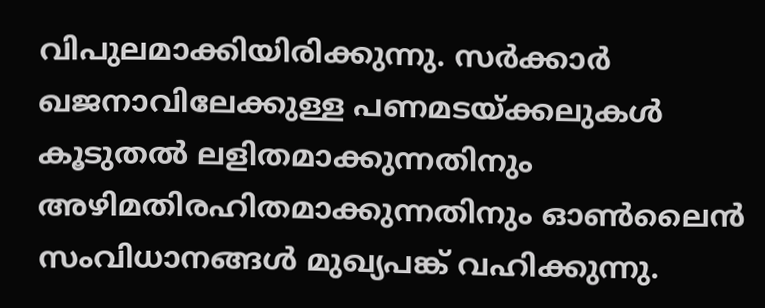വിപുലമാക്കിയിരിക്കുന്നു. സർക്കാർ ഖജനാവിലേക്കുള്ള പണമടയ്ക്കലുകൾ കൂടുതൽ ലളിതമാക്കുന്നതിനും അഴിമതിരഹിതമാക്കുന്നതിനും ഓൺലൈൻ സംവിധാനങ്ങൾ മുഖ്യപങ്ക് വഹിക്കുന്നു.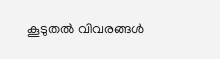കൂടുതൽ വിവരങ്ങൾ